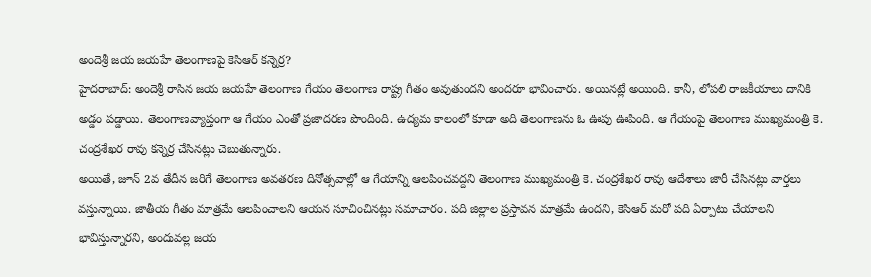అందెశ్రీ జయ జయహే తెలంగాణపై కెసిఆర్ కన్నెర్ర?
హైదరాబాద్: అందెశ్రీ రాసిన జయ జయహే తెలంగాణ గేయం తెలంగాణ రాష్ట్ర గీతం అవుతుందని అందరూ భావించారు. అయినట్లే అయింది. కానీ, లోపలి రాజకీయాలు దానికి అడ్డం పడ్డాయి. తెలంగాణవ్యాప్తంగా ఆ గేయం ఎంతో ప్రజాదరణ పొందింది. ఉద్యమ కాలంలో కూడా అది తెలంగాణను ఓ ఊపు ఊపింది. ఆ గేయంపై తెలంగాణ ముఖ్యమంత్రి కె. చంద్రశేఖర రావు కన్నెర్ర చేసినట్లు చెబుతున్నారు.
అయితే, జూన్ 2వ తేదీన జరిగే తెలంగాణ అవతరణ దినోత్సవాల్లో ఆ గేయాన్ని ఆలపించవద్దని తెలంగాణ ముఖ్యమంత్రి కె. చంద్రశేఖర రావు ఆదేశాలు జారీ చేసినట్లు వార్తలు వస్తున్నాయి. జాతీయ గీతం మాత్రమే ఆలపించాలని ఆయన సూచించినట్లు సమాచారం. పది జిల్లాల ప్రస్తావన మాత్రమే ఉందని, కెసిఆర్ మరో పది ఏర్పాటు చేయాలని భావిస్తున్నారని, అందువల్ల జయ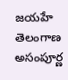జయహే తెలంగాణ అసంపూర్ణ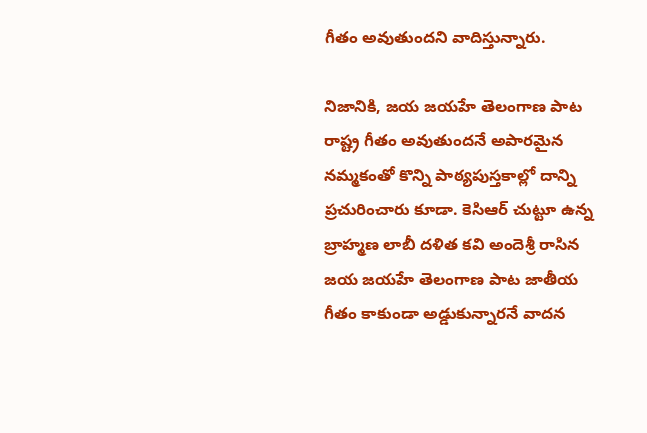గీతం అవుతుందని వాదిస్తున్నారు.

నిజానికి, జయ జయహే తెలంగాణ పాట రాష్ట్ర గీతం అవుతుందనే అపారమైన నమ్మకంతో కొన్ని పాఠ్యపుస్తకాల్లో దాన్ని ప్రచురించారు కూడా. కెసిఆర్ చుట్టూ ఉన్న బ్రాహ్మణ లాబీ దళిత కవి అందెశ్రీ రాసిన జయ జయహే తెలంగాణ పాట జాతీయ గీతం కాకుండా అడ్డుకున్నారనే వాదన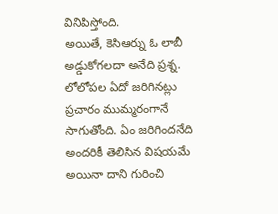వినిపిస్తోంది.
అయితే, కెసిఆర్ను ఓ లాబీ అడ్డుకోగలదా అనేది ప్రశ్న. లోలోపల ఏదో జరిగినట్లు ప్రచారం ముమ్మరంగానే సాగుతోంది. ఏం జరిగిందనేది అందరికీ తెలిసిన విషయమే అయినా దాని గురించి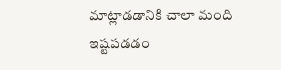మాట్లాడడానికి చాలా మంది ఇష్టపడడం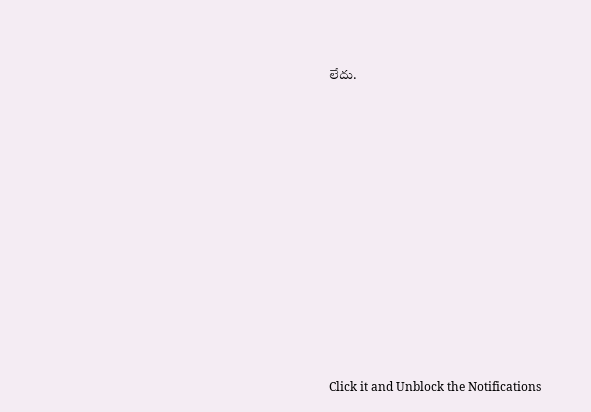లేదు.












Click it and Unblock the Notifications